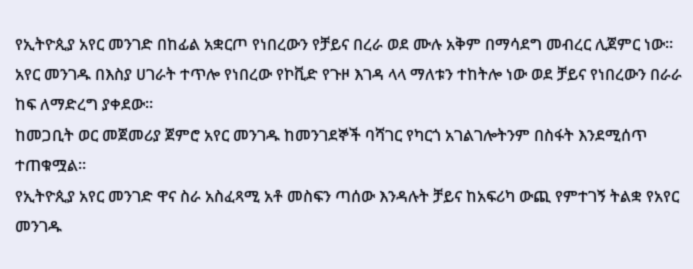የኢትዮጲያ አየር መንገድ በከፊል አቋርጦ የነበረውን የቻይና በረራ ወደ ሙሉ አቅም በማሳደግ መብረር ሊጀምር ነው።
አየር መንገዱ በእስያ ሀገራት ተጥሎ የነበረው የኮቪድ የጉዞ እገዳ ላላ ማለቱን ተከትሎ ነው ወደ ቻይና የነበረውን በራራ ከፍ ለማድረግ ያቀደው።
ከመጋቢት ወር መጀመሪያ ጀምሮ አየር መንገዱ ከመንገደኞች ባሻገር የካርጎ አገልገሎትንም በስፋት እንደሚሰጥ ተጠቁሟል።
የኢትዮጲያ አየር መንገድ ዋና ስራ አስፈጻሚ አቶ መስፍን ጣሰው እንዳሉት ቻይና ከአፍሪካ ውጪ የምተገኝ ትልቋ የአየር መንገዱ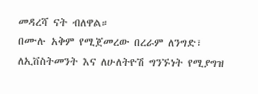መዳረሻ ናት ብለዋል።
በሙሉ አቅም የሚጀመረው በረራም ለንግድ፣ ለኢቨስትመንት እና ለሁለትዮሽ ግንኙነት የሚያግዝ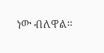ነው ብለዋል።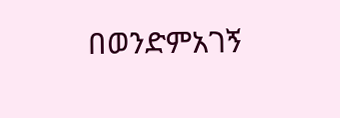በወንድምአገኝ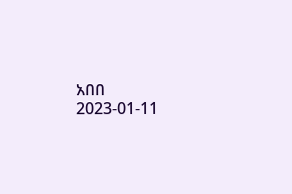አበበ
2023-01-11